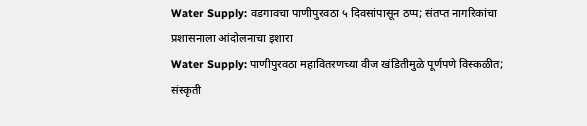Water Supply: वडगावचा पाणीपुरवठा ५ दिवसांपासून ठप्प; संतप्त नागरिकांचा प्रशासनाला आंदोलनाचा इशारा
Water Supply: पाणीपुरवठा महावितरणच्या वीज खंडितीमुळे पूर्णपणे विस्कळीत; संस्कृती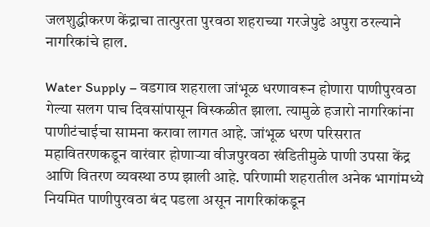जलशुद्धीकरण केंद्राचा तात्पुरता पुरवठा शहराच्या गरजेपुढे अपुरा ठरल्याने नागरिकांचे हाल.

Water Supply – वडगाव शहराला जांभूळ धरणावरून होणारा पाणीपुरवठा गेल्या सलग पाच दिवसांपासून विस्कळीत झाला. त्यामुळे हजारो नागरिकांना पाणीटंचाईचा सामना करावा लागत आहे. जांभूळ धरण परिसरात महावितरणकडून वारंवार होणाऱ्या वीजपुरवठा खंडितीमुळे पाणी उपसा केंद्र आणि वितरण व्यवस्था ठप्प झाली आहे. परिणामी शहरातील अनेक भागांमध्ये नियमित पाणीपुरवठा बंद पडला असून नागरिकांकडून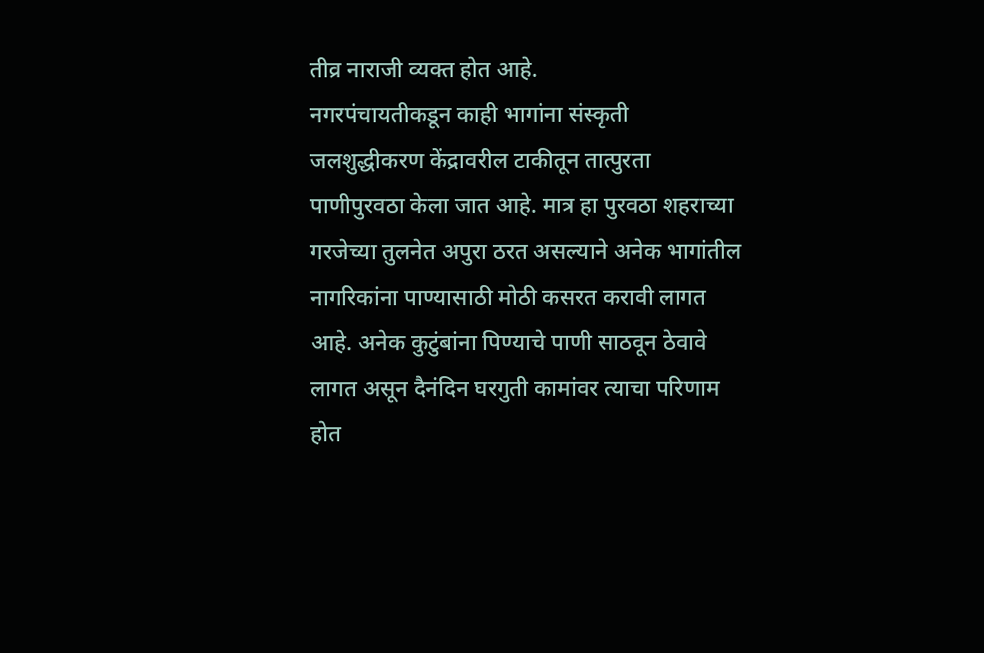तीव्र नाराजी व्यक्त होत आहे.
नगरपंचायतीकडून काही भागांना संस्कृती जलशुद्धीकरण केंद्रावरील टाकीतून तात्पुरता पाणीपुरवठा केला जात आहे. मात्र हा पुरवठा शहराच्या गरजेच्या तुलनेत अपुरा ठरत असल्याने अनेक भागांतील नागरिकांना पाण्यासाठी मोठी कसरत करावी लागत आहे. अनेक कुटुंबांना पिण्याचे पाणी साठवून ठेवावे लागत असून दैनंदिन घरगुती कामांवर त्याचा परिणाम होत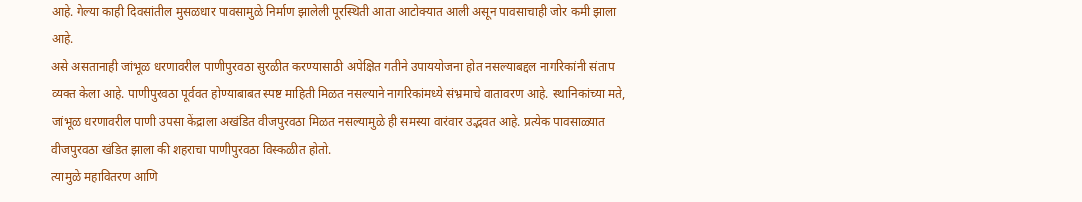आहे. गेल्या काही दिवसांतील मुसळधार पावसामुळे निर्माण झालेली पूरस्थिती आता आटोक्यात आली असून पावसाचाही जोर कमी झाला आहे.
असे असतानाही जांभूळ धरणावरील पाणीपुरवठा सुरळीत करण्यासाठी अपेक्षित गतीने उपाययोजना होत नसल्याबद्दल नागरिकांनी संताप व्यक्त केला आहे. पाणीपुरवठा पूर्ववत होण्याबाबत स्पष्ट माहिती मिळत नसल्याने नागरिकांमध्ये संभ्रमाचे वातावरण आहे. स्थानिकांच्या मते, जांभूळ धरणावरील पाणी उपसा केंद्राला अखंडित वीजपुरवठा मिळत नसल्यामुळे ही समस्या वारंवार उद्भवत आहे. प्रत्येक पावसाळ्यात वीजपुरवठा खंडित झाला की शहराचा पाणीपुरवठा विस्कळीत होतो.
त्यामुळे महावितरण आणि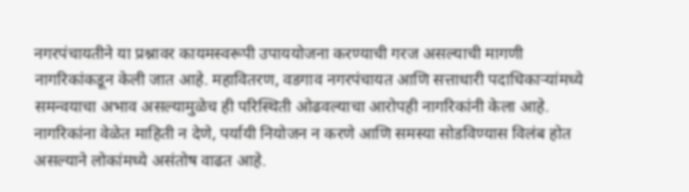नगरपंचायतीने या प्रश्नावर कायमस्वरूपी उपाययोजना करण्याची गरज असल्याची मागणी नागरिकांकडून केली जात आहे. महावितरण, वडगाव नगरपंचायत आणि सत्ताधारी पदाधिकाऱ्यांमध्ये समन्वयाचा अभाव असल्यामुळेच ही परिस्थिती ओढवल्याचा आरोपही नागरिकांनी केला आहे. नागरिकांना वेळेत माहिती न देणे, पर्यायी नियोजन न करणे आणि समस्या सोडविण्यास विलंब होत असल्याने लोकांमध्ये असंतोष वाढत आहे.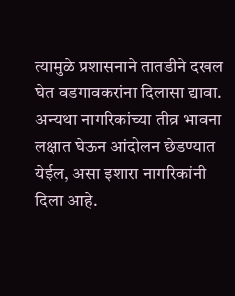त्यामुळे प्रशासनाने तातडीने दखल घेत वडगावकरांना दिलासा द्यावा. अन्यथा नागरिकांच्या तीव्र भावना लक्षात घेऊन आंदोलन छेडण्यात येईल, असा इशारा नागरिकांनी दिला आहे.